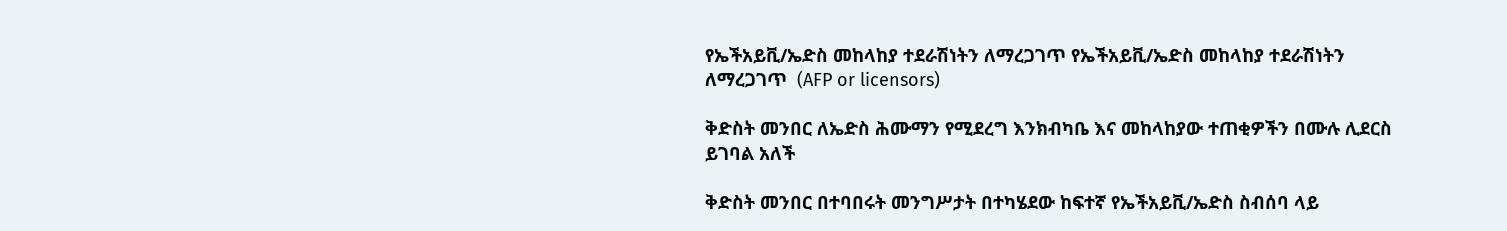የኤችአይቪ/ኤድስ መከላከያ ተደራሽነትን ለማረጋገጥ የኤችአይቪ/ኤድስ መከላከያ ተደራሽነትን ለማረጋገጥ  (AFP or licensors)

ቅድስት መንበር ለኤድስ ሕሙማን የሚደረግ እንክብካቤ እና መከላከያው ተጠቂዎችን በሙሉ ሊደርስ ይገባል አለች

ቅድስት መንበር በተባበሩት መንግሥታት በተካሄደው ከፍተኛ የኤችአይቪ/ኤድስ ስብሰባ ላይ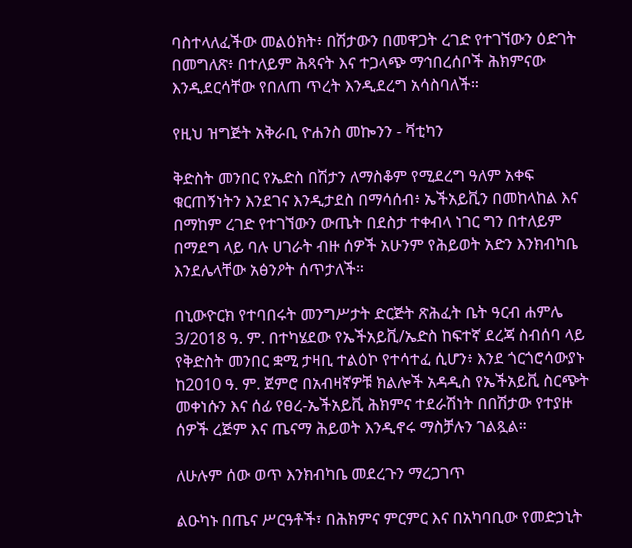ባስተላለፈችው መልዕክት፥ በሽታውን በመዋጋት ረገድ የተገኘውን ዕድገት በመግለጽ፥ በተለይም ሕጻናት እና ተጋላጭ ማኅበረሰቦች ሕክምናው እንዲደርሳቸው የበለጠ ጥረት እንዲደረግ አሳስባለች።

የዚህ ዝግጅት አቅራቢ ዮሐንስ መኰንን - ቫቲካን

ቅድስት መንበር የኤድስ በሽታን ለማስቆም የሚደረግ ዓለም አቀፍ ቁርጠኝነትን እንደገና እንዲታደስ በማሳሰብ፥ ኤችአይቪን በመከላከል እና በማከም ረገድ የተገኘውን ውጤት በደስታ ተቀብላ ነገር ግን በተለይም በማደግ ላይ ባሉ ሀገራት ብዙ ሰዎች አሁንም የሕይወት አድን እንክብካቤ እንደሌላቸው አፅንዖት ሰጥታለች።

በኒውዮርክ የተባበሩት መንግሥታት ድርጅት ጽሕፈት ቤት ዓርብ ሐምሌ 3/2018 ዓ. ም. በተካሄደው የኤችአይቪ/ኤድስ ከፍተኛ ደረጃ ስብሰባ ላይ የቅድስት መንበር ቋሚ ታዛቢ ተልዕኮ የተሳተፈ ሲሆን፥ እንደ ጎርጎሮሳውያኑ ከ2010 ዓ. ም. ጀምሮ በአብዛኛዎቹ ክልሎች አዳዲስ የኤችአይቪ ስርጭት መቀነሱን እና ሰፊ የፀረ-ኤችአይቪ ሕክምና ተደራሽነት በበሽታው የተያዙ ሰዎች ረጅም እና ጤናማ ሕይወት እንዲኖሩ ማስቻሉን ገልጿል።

ለሁሉም ሰው ወጥ እንክብካቤ መደረጉን ማረጋገጥ

ልዑካኑ በጤና ሥርዓቶች፣ በሕክምና ምርምር እና በአካባቢው የመድኃኒት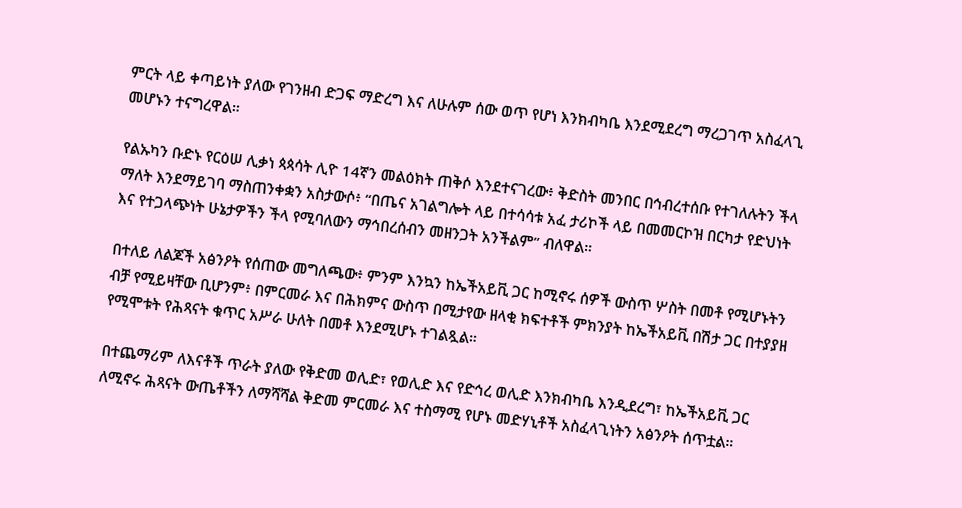ምርት ላይ ቀጣይነት ያለው የገንዘብ ድጋፍ ማድረግ እና ለሁሉም ሰው ወጥ የሆነ እንክብካቤ እንደሚደረግ ማረጋገጥ አስፈላጊ መሆኑን ተናግረዋል።

የልኡካን ቡድኑ የርዕሠ ሊቃነ ጳጳሳት ሊዮ 14ኛን መልዕክት ጠቅሶ እንደተናገረው፥ ቅድስት መንበር በኅብረተሰቡ የተገለሉትን ችላ ማለት እንደማይገባ ማስጠንቀቋን አስታውሶ፥ “በጤና አገልግሎት ላይ በተሳሳቱ አፈ ታሪኮች ላይ በመመርኮዝ በርካታ የድህነት እና የተጋላጭነት ሁኔታዎችን ችላ የሚባለውን ማኅበረሰብን መዘንጋት አንችልም” ብለዋል።

በተለይ ለልጆች አፅንዖት የሰጠው መግለጫው፥ ምንም እንኳን ከኤችአይቪ ጋር ከሚኖሩ ሰዎች ውስጥ ሦስት በመቶ የሚሆኑትን ብቻ የሚይዛቸው ቢሆንም፥ በምርመራ እና በሕክምና ውስጥ በሚታየው ዘላቂ ክፍተቶች ምክንያት ከኤችአይቪ በሽታ ጋር በተያያዘ የሚሞቱት የሕጻናት ቁጥር አሥራ ሁለት በመቶ እንደሚሆኑ ተገልጿል።

በተጨማሪም ለእናቶች ጥራት ያለው የቅድመ ወሊድ፣ የወሊድ እና የድኅረ ወሊድ እንክብካቤ እንዲደረግ፣ ከኤችአይቪ ጋር ለሚኖሩ ሕጻናት ውጤቶችን ለማሻሻል ቅድመ ምርመራ እና ተስማሚ የሆኑ መድሃኒቶች አስፈላጊነትን አፅንዖት ሰጥቷል።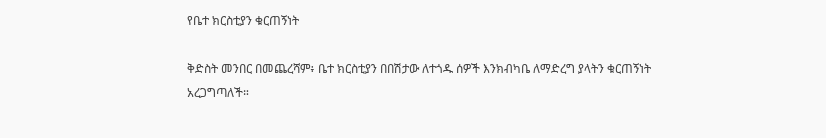የቤተ ክርስቲያን ቁርጠኝነት

ቅድስት መንበር በመጨረሻም፥ ቤተ ክርስቲያን በበሽታው ለተጎዱ ሰዎች እንክብካቤ ለማድረግ ያላትን ቁርጠኝነት አረጋግጣለች።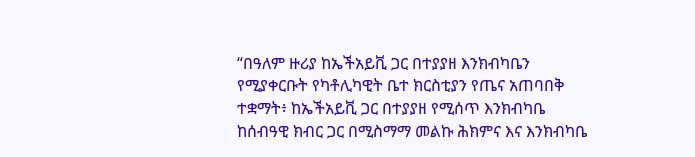“በዓለም ዙሪያ ከኤችአይቪ ጋር በተያያዘ እንክብካቤን የሚያቀርቡት የካቶሊካዊት ቤተ ክርስቲያን የጤና አጠባበቅ ተቋማት፥ ከኤችአይቪ ጋር በተያያዘ የሚሰጥ እንክብካቤ ከሰብዓዊ ክብር ጋር በሚስማማ መልኩ ሕክምና እና እንክብካቤ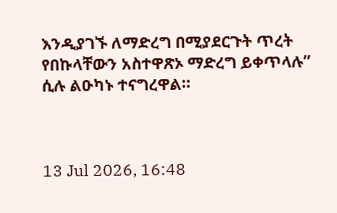እንዲያገኙ ለማድረግ በሚያደርጉት ጥረት የበኩላቸውን አስተዋጽኦ ማድረግ ይቀጥላሉ” ሲሉ ልዑካኑ ተናግረዋል።



13 Jul 2026, 16:48